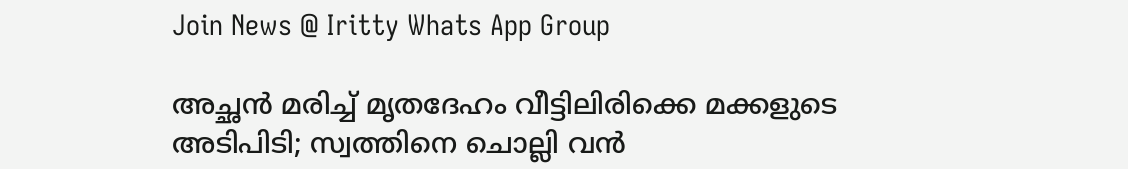Join News @ Iritty Whats App Group

അച്ഛൻ മരിച്ച് മൃതദേഹം വീട്ടിലിരിക്കെ മക്കളുടെ അടിപിടി; സ്വത്തിനെ ചൊല്ലി വൻ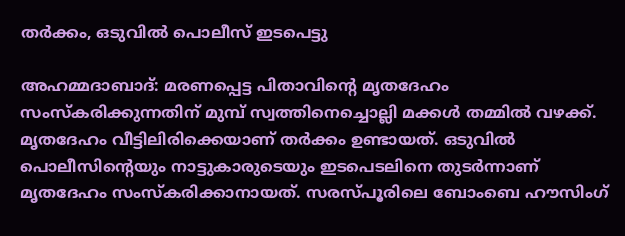ത‍ർക്കം, ഒടുവിൽ പൊലീസ് ഇടപെട്ടു

അഹമ്മദാബാദ്: മരണപ്പെട്ട പിതാവിന്‍റെ മൃതദേഹം സംസ്കരിക്കുന്നതിന് മുമ്പ് സ്വത്തിനെച്ചൊല്ലി മക്കൾ തമ്മിൽ വഴക്ക്. മൃതദേഹം വീട്ടിലിരിക്കെയാണ് തര്‍ക്കം ഉണ്ടായത്. ഒടുവിൽ പൊലീസിന്‍റെയും നാട്ടുകാരുടെയും ഇടപെടലിനെ തുടർന്നാണ് മൃതദേഹം സംസ്കരിക്കാനായത്. സരസ്പൂരിലെ ബോംബെ ഹൗസിംഗ്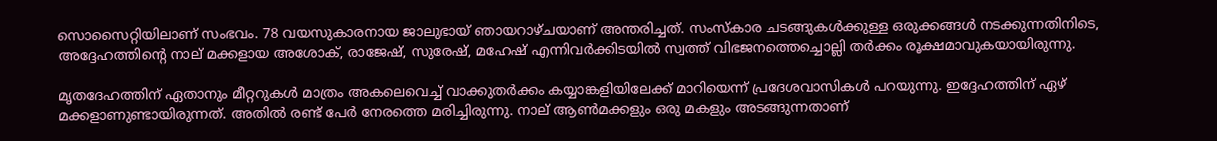സൊസൈറ്റിയിലാണ് സംഭവം. 78 വയസുകാരനായ ജാലുഭായ് ഞായറാഴ്ചയാണ് അന്തരിച്ചത്. സംസ്കാര ചടങ്ങുകൾക്കുള്ള ഒരുക്കങ്ങൾ നടക്കുന്നതിനിടെ, അദ്ദേഹത്തിന്റെ നാല് മക്കളായ അശോക്, രാജേഷ്, സുരേഷ്, മഹേഷ് എന്നിവർക്കിടയിൽ സ്വത്ത് വിഭജനത്തെച്ചൊല്ലി തർക്കം രൂക്ഷമാവുകയായിരുന്നു.

മൃതദേഹത്തിന് ഏതാനും മീറ്ററുകൾ മാത്രം അകലെവെച്ച് വാക്കുതർക്കം കയ്യാങ്കളിയിലേക്ക് മാറിയെന്ന് പ്രദേശവാസികൾ പറയുന്നു. ഇദ്ദേഹത്തിന് ഏഴ് മക്കളാണുണ്ടായിരുന്നത്. അതിൽ രണ്ട് പേർ നേരത്തെ മരിച്ചിരുന്നു. നാല് ആൺമക്കളും ഒരു മകളും അടങ്ങുന്നതാണ്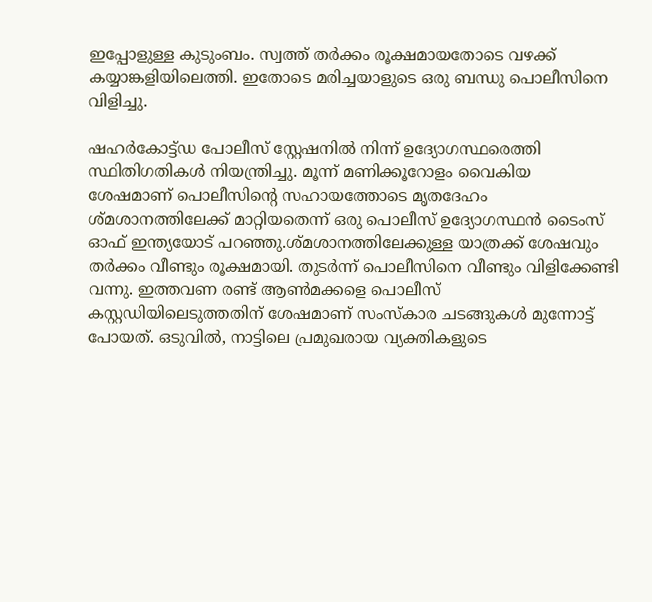ഇപ്പോളുള്ള കുടുംബം. സ്വത്ത് തർക്കം രൂക്ഷമായതോടെ വഴക്ക് കയ്യാങ്കളിയിലെത്തി. ഇതോടെ മരിച്ചയാളുടെ ഒരു ബന്ധു പൊലീസിനെ വിളിച്ചു.

ഷഹർകോട്ട്ഡ പോലീസ് സ്റ്റേഷനിൽ നിന്ന് ഉദ്യോഗസ്ഥരെത്തി സ്ഥിതിഗതികൾ നിയന്ത്രിച്ചു. മൂന്ന് മണിക്കൂറോളം വൈകിയ ശേഷമാണ് പൊലീസിന്‍റെ സഹായത്തോടെ മൃതദേഹം ശ്മശാനത്തിലേക്ക് മാറ്റിയതെന്ന് ഒരു പൊലീസ് ഉദ്യോഗസ്ഥൻ ടൈംസ് ഓഫ് ഇന്ത്യയോട് പറഞ്ഞു.ശ്മശാനത്തിലേക്കുള്ള യാത്രക്ക് ശേഷവും തർക്കം വീണ്ടും രൂക്ഷമായി. തുടർന്ന് പൊലീസിനെ വീണ്ടും വിളിക്കേണ്ടി വന്നു. ഇത്തവണ രണ്ട് ആൺമക്കളെ പൊലീസ് കസ്റ്റഡിയിലെടുത്തതിന് ശേഷമാണ് സംസ്കാര ചടങ്ങുകൾ മുന്നോട്ട് പോയത്. ഒടുവിൽ, നാട്ടിലെ പ്രമുഖരായ വ്യക്തികളുടെ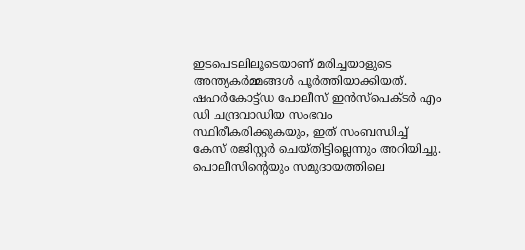ഇടപെടലിലൂടെയാണ് മരിച്ചയാളുടെ അന്ത്യകർമ്മങ്ങൾ പൂർത്തിയാക്കിയത്. ഷഹർകോട്ട്ഡ പോലീസ് ഇൻസ്പെക്ടർ എം ഡി ചന്ദ്രവാഡിയ സംഭവം സ്ഥിരീകരിക്കുകയും, ഇത് സംബന്ധിച്ച് കേസ് രജിസ്റ്റർ ചെയ്തിട്ടില്ലെന്നും അറിയിച്ചു. പൊലീസിന്‍റെയും സമുദായത്തിലെ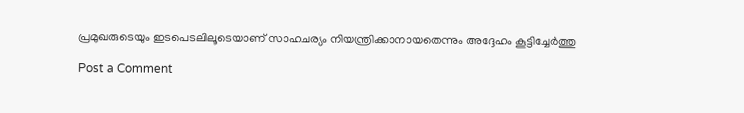പ്രമുഖരുടെയും ഇടപെടലിലൂടെയാണ് സാഹചര്യം നിയന്ത്രിക്കാനായതെന്നും അദ്ദേഹം കൂട്ടിച്ചേർത്തു

Post a Comment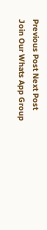Previous Post Next Post
Join Our Whats App Group